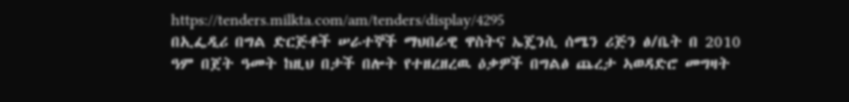https://tenders.milkta.com/am/tenders/display/4295
በኢፌዲሪ በግል ድርጅቶች ሠራተኞች ማህበራዊ ዋስትና ኤጄንሲ ሰሜን ሪጅን ፅ/ቤት በ 2010 ዓም በጀት ዓመት ከዚህ በታች በሎት የተዘረዘረዉ ዕቃዎች በግልፅ ጨረታ ኣወዳድሮ መግዛት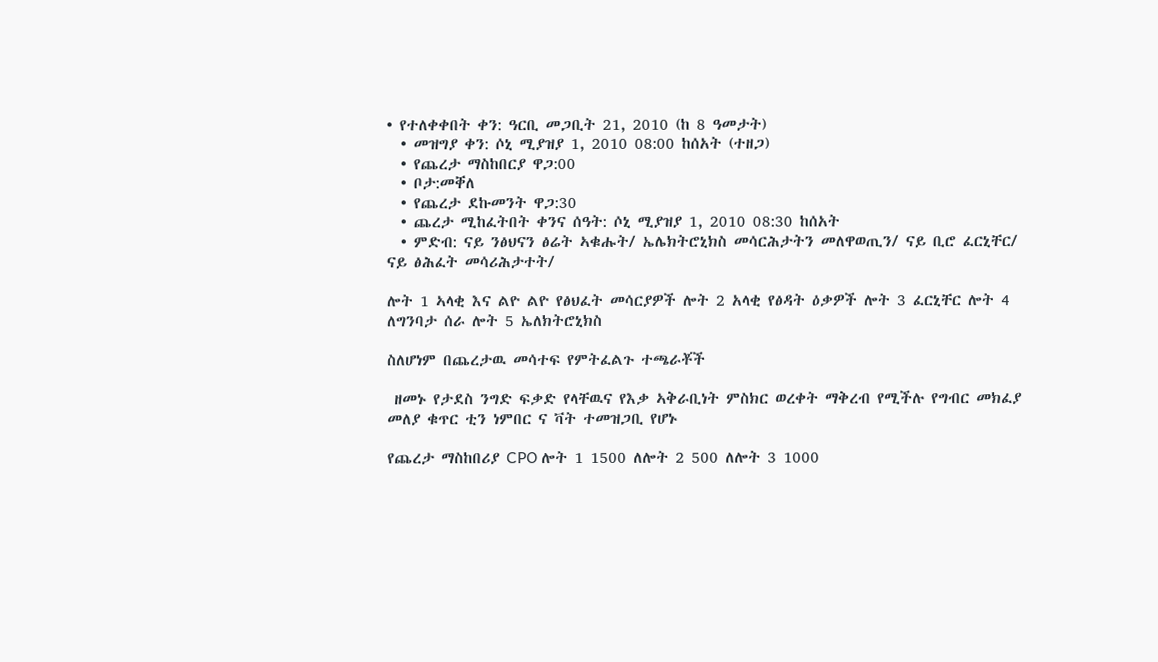• የተለቀቀበት ቀን: ዓርቢ መጋቢት 21, 2010 (ከ 8 ዓመታት)
  • መዝግያ ቀን: ሶኒ ሚያዝያ 1, 2010 08:00 ከሰአት (ተዘጋ)
  • የጨረታ ማስከበርያ ዋጋ:00
  • ቦታ:መቐለ
  • የጨረታ ደኩመንት ዋጋ:30
  • ጨረታ ሚከፈትበት ቀንና ሰዓት: ሶኒ ሚያዝያ 1, 2010 08:30 ከሰአት
  • ምድብ: ናይ ንፅህናን ፅሬት ኣቁሑት/ ኤሌክትሮኒክስ መሳርሕታትን መለዋወጢን/ ናይ ቢሮ ፈርኒቸር/ ናይ ፅሕፈት መሳሪሕታተት/

ሎት 1 ኣላቂ እና ልዮ ልዮ የፅህፈት መሳርያዎች ሎት 2 አላቂ የፅዳት ዕቃዎች ሎት 3 ፈርኒቸር ሎት 4 ለግንባታ ሰራ ሎት 5 ኤለክትሮኒክስ

ስለሆነም በጨረታዉ መሳተፍ የምትፈልጉ ተጫራቾች

 ዘመኑ የታደስ ንግድ ፍቃድ የላቸዉና የእቃ ኣቅራቢነት ምስክር ወረቀት ማቅረብ የሚችሉ የግብር መክፈያ መለያ ቁጥር ቲን ነምበር ና ቫት ተመዝጋቢ የሆኑ

የጨረታ ማስከበሪያ CPO ሎት 1 1500 ለሎት 2 500 ለሎት 3 1000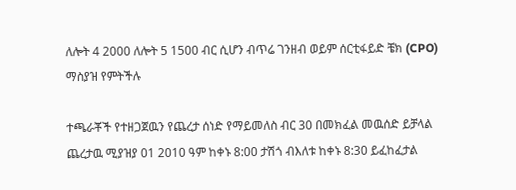ለሎት 4 2000 ለሎት 5 1500 ብር ሲሆን ብጥሬ ገንዘብ ወይም ሰርቲፋይድ ቼክ (CPO) ማስያዝ የምትችሉ

ተጫራቾች የተዘጋጀዉን የጨረታ ሰነድ የማይመለስ ብር 30 በመክፈል መዉሰድ ይቻላል ጨረታዉ ሚያዝያ 01 2010 ዓም ከቀኑ 8:00 ታሽጎ ብእለቱ ከቀኑ 8:30 ይፈከፈታል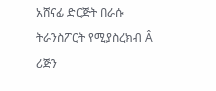አሸናፊ ድርጅት በራሱ ትራንስፖርት የሚያስረክብ Â ሪጅን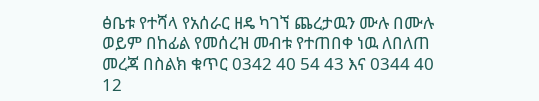ፅቤቱ የተሻላ የአሰራር ዘዴ ካገኘ ጨረታዉን ሙሉ በሙሉ ወይም በከፊል የመሰረዝ መብቱ የተጠበቀ ነዉ ለበለጠ መረጃ በስልክ ቁጥር 0342 40 54 43 እና 0344 40 12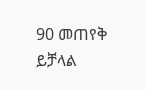90 መጠየቅ ይቻላል